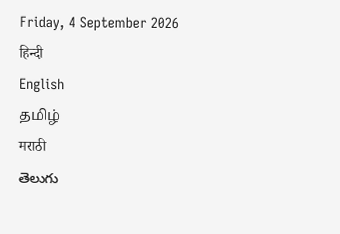Friday, 4 September 2026
हिन्दी
English
தமிழ்
मराठी
తెలుగు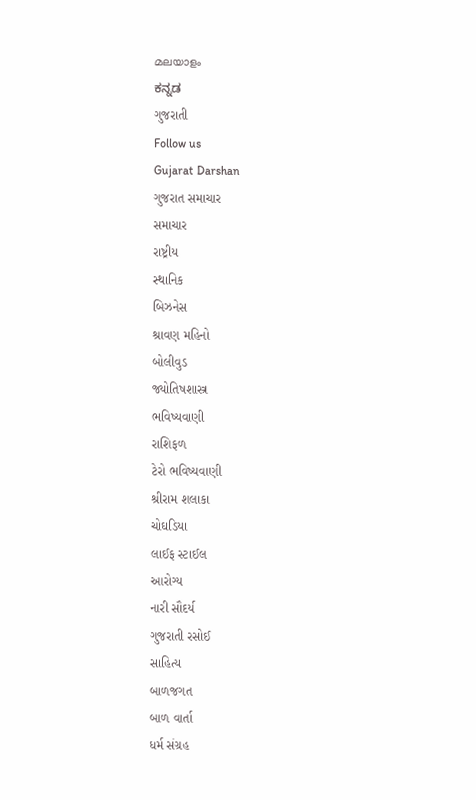മലയാളം
ಕನ್ನಡ
ગુજરાતી
Follow us
Gujarat Darshan
ગુજરાત સમાચાર
સમાચાર
રાષ્ટ્રીય
સ્થાનિક
બિઝનેસ
શ્રાવણ મહિનો
બોલીવુડ
જ્યોતિષશાસ્ત્ર
ભવિષ્યવાણી
રાશિફળ
ટેરો ભવિષ્યવાણી
શ્રીરામ શલાકા
ચોઘડિયા
લાઈફ સ્ટાઈલ
આરોગ્ય
નારી સૌદર્ય
ગુજરાતી રસોઈ
સાહિત્ય
બાળજગત
બાળ વાર્તા
ધર્મ સંગ્રહ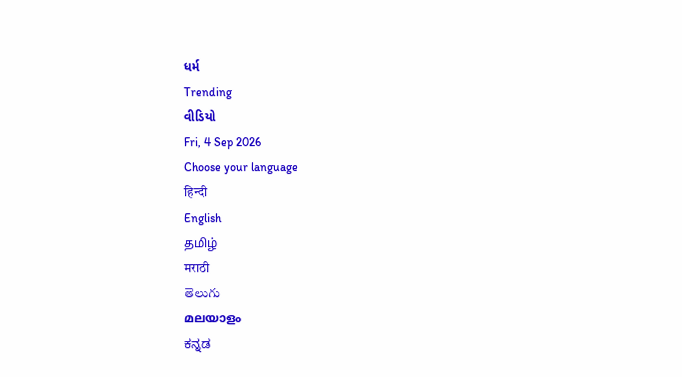ધર્મ
Trending
વીડિયો
Fri, 4 Sep 2026
Choose your language
हिन्दी
English
தமிழ்
मराठी
తెలుగు
മലയാളം
ಕನ್ನಡ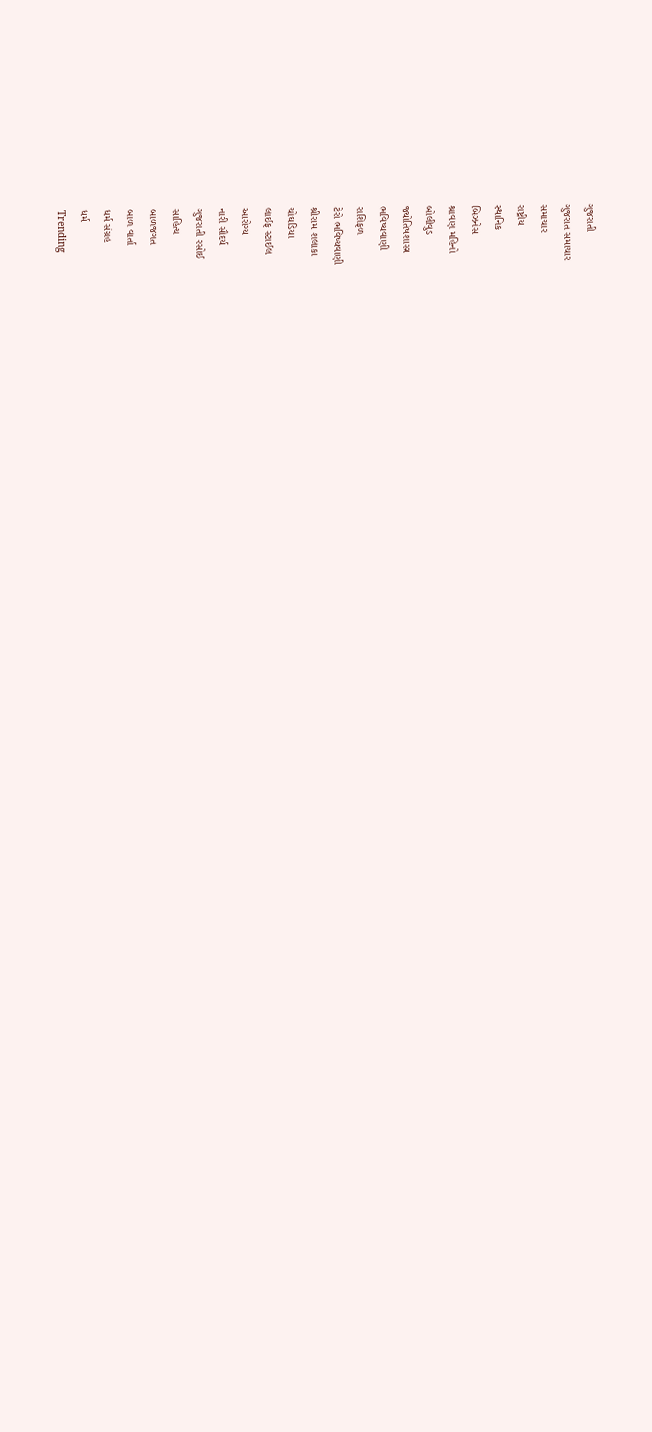ગુજરાતી
ગુજરાત સમાચાર
સમાચાર
રાષ્ટ્રીય
સ્થાનિક
બિઝનેસ
શ્રાવણ મહિનો
બોલીવુડ
જ્યોતિષશાસ્ત્ર
ભવિષ્યવાણી
રાશિફળ
ટેરો ભવિષ્યવાણી
શ્રીરામ શલાકા
ચોઘડિયા
લાઈફ સ્ટાઈલ
આરોગ્ય
નારી સૌદર્ય
ગુજરાતી રસોઈ
સાહિત્ય
બાળજગત
બાળ વાર્તા
ધર્મ સંગ્રહ
ધર્મ
Trending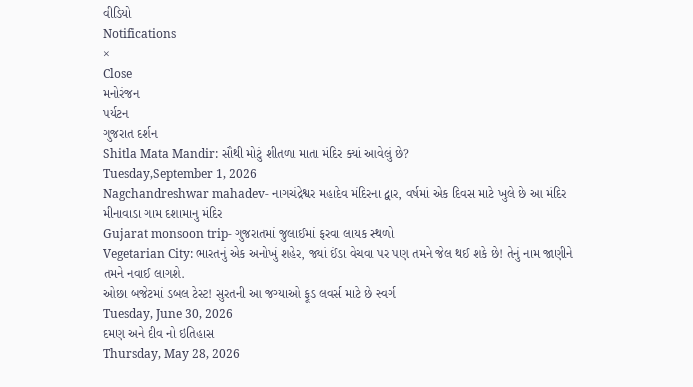વીડિયો
Notifications
×
Close
મનોરંજન
પર્યટન
ગુજરાત દર્શન
Shitla Mata Mandir: સૌથી મોટું શીતળા માતા મંદિર ક્યાં આવેલું છે?
Tuesday,September 1, 2026
Nagchandreshwar mahadev- નાગચંદ્રેશ્વર મહાદેવ મંદિરના દ્વાર, વર્ષમાં એક દિવસ માટે ખુલે છે આ મંદિર
મીનાવાડા ગામ દશામાનુ મંદિર
Gujarat monsoon trip- ગુજરાતમાં જુલાઈમાં ફરવા લાયક સ્થળો
Vegetarian City: ભારતનું એક અનોખું શહેર, જ્યાં ઈંડા વેચવા પર પણ તમને જેલ થઈ શકે છે! તેનું નામ જાણીને તમને નવાઈ લાગશે.
ઓછા બજેટમાં ડબલ ટેસ્ટ! સુરતની આ જગ્યાઓ ફૂડ લવર્સ માટે છે સ્વર્ગ
Tuesday, June 30, 2026
દમણ અને દીવ નો ઇતિહાસ
Thursday, May 28, 2026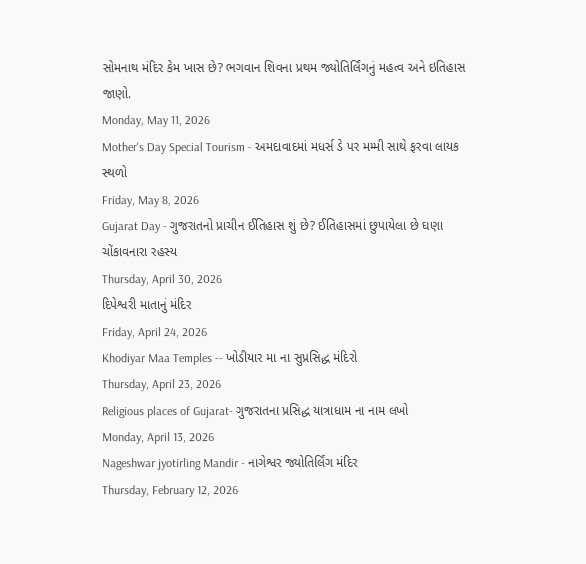સોમનાથ મંદિર કેમ ખાસ છે? ભગવાન શિવના પ્રથમ જ્યોતિર્લિંગનું મહત્વ અને ઇતિહાસ જાણો.
Monday, May 11, 2026
Mother's Day Special Tourism - અમદાવાદમાં મધર્સ ડે પર મમ્મી સાથે ફરવા લાયક સ્થળો
Friday, May 8, 2026
Gujarat Day - ગુજરાતનો પ્રાચીન ઈતિહાસ શું છે? ઈતિહાસમાં છુપાયેલા છે ઘણા ચોંકાવનારા રહસ્ય
Thursday, April 30, 2026
દિપેશ્વરી માતાનું મંદિર
Friday, April 24, 2026
Khodiyar Maa Temples -- ખોડીયાર મા ના સુપ્રસિદ્ધ મંદિરો
Thursday, April 23, 2026
Religious places of Gujarat- ગુજરાતના પ્રસિદ્ધ યાત્રાધામ ના નામ લખો
Monday, April 13, 2026
Nageshwar jyotirling Mandir - નાગેશ્વર જ્યોતિર્લિંગ મંદિર
Thursday, February 12, 2026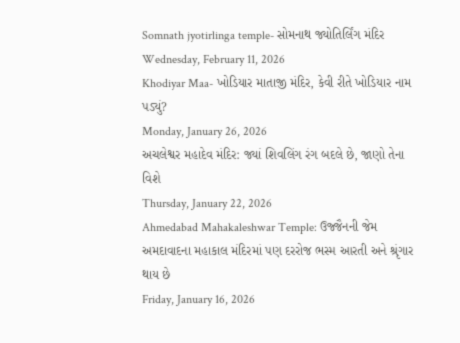Somnath jyotirlinga temple- સોમનાથ જ્યોતિર્લિંગ મંદિર
Wednesday, February 11, 2026
Khodiyar Maa- ખોડિયાર માતાજી મંદિર, કેવી રીતે ખોડિયાર નામ પડ્યું?
Monday, January 26, 2026
અચલેશ્વર મહાદેવ મંદિર: જ્યાં શિવલિંગ રંગ બદલે છે, જાણો તેના વિશે
Thursday, January 22, 2026
Ahmedabad Mahakaleshwar Temple: ઉજ્જૈનની જેમ અમદાવાદના મહાકાલ મંદિરમાં પણ દરરોજ ભસ્મ આરતી અને શ્રૃંગાર થાય છે
Friday, January 16, 2026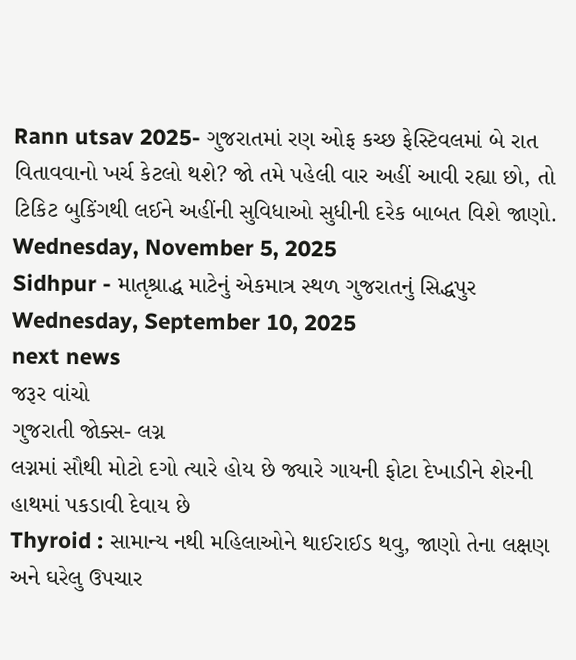Rann utsav 2025- ગુજરાતમાં રણ ઓફ કચ્છ ફેસ્ટિવલમાં બે રાત વિતાવવાનો ખર્ચ કેટલો થશે? જો તમે પહેલી વાર અહીં આવી રહ્યા છો, તો ટિકિટ બુકિંગથી લઈને અહીંની સુવિધાઓ સુધીની દરેક બાબત વિશે જાણો.
Wednesday, November 5, 2025
Sidhpur - માતૃશ્રાદ્ધ માટેનું એકમાત્ર સ્થળ ગુજરાતનું સિદ્ધપુર
Wednesday, September 10, 2025
next news
જરૂર વાંચો
ગુજરાતી જોક્સ- લગ્ન
લગ્નમાં સૌથી મોટો દગો ત્યારે હોય છે જ્યારે ગાયની ફોટા દેખાડીને શેરની હાથમાં પકડાવી દેવાય છે
Thyroid : સામાન્ય નથી મહિલાઓને થાઈરાઈડ થવુ, જાણો તેના લક્ષણ અને ઘરેલુ ઉપચાર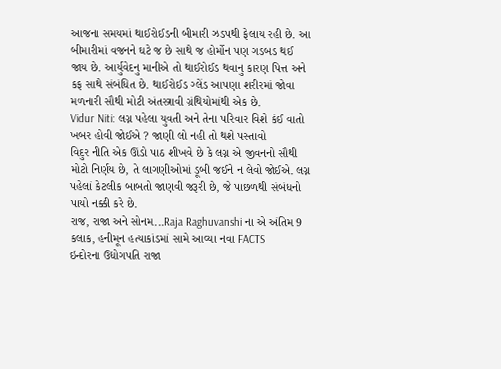આજના સમયમાં થાઈરોઈડની બીમારી ઝડપથી ફેલાય રહી છે. આ બીમારીમાં વજનને ઘટે જ છે સાથે જ હોર્મોન પણ ગડબડ થઈ જાય છે. આર્યુવેદનુ માનીએ તો થાઈરોઈડ થવાનુ કારણ પિત્ત અને કફ સાથે સંબંધિત છે. થાઈરોઈડ ગ્લેંડ આપણા શરીરમાં જોવા મળનારી સૌથી મોટી અંતસ્ત્રાવી ગ્રંથિયોમાંથી એક છે.
Vidur Niti: લગ્ન પહેલા યુવતી અને તેના પરિવાર વિશે કંઈ વાતો ખબર હોવી જોઈએ ? જાણી લો નહી તો થશે પસ્તાવો
વિદુર નીતિ એક ઊંડો પાઠ શીખવે છે કે લગ્ન એ જીવનનો સૌથી મોટો નિર્ણય છે, તે લાગણીઓમાં ડૂબી જઈને ન લેવો જોઈએ. લગ્ન પહેલાં કેટલીક બાબતો જાણવી જરૂરી છે, જે પાછળથી સંબંધનો પાયો નક્કી કરે છે.
રાજ, રાજા અને સોનમ...Raja Raghuvanshi ના એ અંતિમ 9 કલાક, હનીમૂન હત્યાકાંડમાં સામે આવ્યા નવા FACTS
ઇન્દોરના ઉદ્યોગપતિ રાજા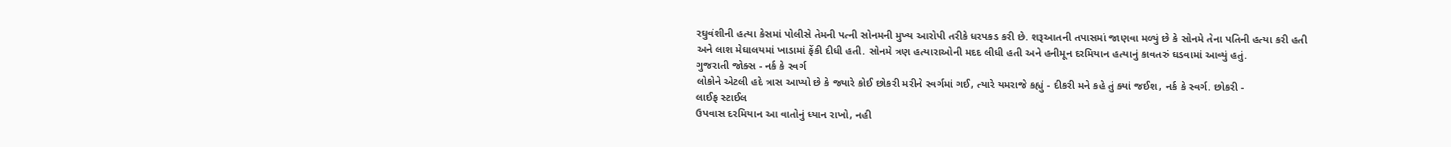રઘુવંશીની હત્યા કેસમાં પોલીસે તેમની પત્ની સોનમની મુખ્ય આરોપી તરીકે ધરપકડ કરી છે. શરૂઆતની તપાસમાં જાણવા મળ્યું છે કે સોનમે તેના પતિની હત્યા કરી હતી અને લાશ મેઘાલયમાં ખાડામાં ફેંકી દીધી હતી. સોનમે ત્રણ હત્યારાઓની મદદ લીધી હતી અને હનીમૂન દરમિયાન હત્યાનું કાવતરું ઘડવામાં આવ્યું હતું.
ગુજરાતી જોક્સ - નર્ક કે સ્વર્ગ
લોકોને એટલી હદે ત્રાસ આપ્યો છે કે જ્યારે કોઈ છોકરી મરીને સ્વર્ગમાં ગઈ, ત્યારે યમરાજે કહ્યું - દીકરી મને કહે તું ક્યાં જઈશ, નર્ક કે સ્વર્ગ. છોકરી -
લાઈફ સ્ટાઈલ
ઉપવાસ દરમિયાન આ વાતોનું ધ્યાન રાખો, નહી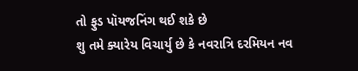તો ફુડ પૉયજનિંગ થઈ શકે છે
શુ તમે ક્યારેય વિચાર્યુ છે કે નવરાત્રિ દરમિયન નવ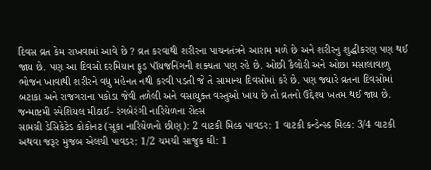દિવસ વ્રત કેમ રાખવામાં આવે છે ? વ્રત કરવાથી શરીરના પાચનતંત્રને આરામ મળે છે અને શરીરનુ શુદ્ધીકરણ પણ થઈ જાય છે. પણ આ દિવસો દરમિયાન ફુડ પૉયજનિંગની શક્યતા પણ રહે છે. ઓછી કૈલોરી અને ઓછા મસાલાવાળુ ભોજન ખાવાથી શરીરને વધુ મહેનત નથી કરવી પડતી જે તે સામાન્ય દિવસોમાં કરે છે. પણ જ્યારે વ્રતના દિવસોમાં બટાકા અને રાજગરાના પકોડા જેવી તળેલી અને વસાયુક્ત વસ્તુઓ ખાય છે તો વ્રતનો ઉદ્દેશ્ય ખતમ થઈ જાય છે.
જન્માષ્ટમી સ્પેશિયલ મીઠાઈ- રંગબેરંગી નારિયેળના રોલ્સ
સામગ્રી ડેસિકેટેડ કોકોનટ (સૂકા નારિયેળનો છીણ): 2 વાટકી મિલ્ક પાવડર: 1 વાટકી કન્ડેન્સ્ડ મિલ્ક: 3/4 વાટકી અથવા જરૂર મુજબ એલચી પાવડર: 1/2 ચમચી સાજુક ઘી: 1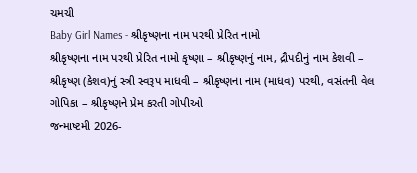ચમચી
Baby Girl Names - શ્રીકૃષ્ણના નામ પરથી પ્રેરિત નામો
શ્રીકૃષ્ણના નામ પરથી પ્રેરિત નામો કૃષ્ણા – શ્રીકૃષ્ણનું નામ, દ્રૌપદીનું નામ કેશવી – શ્રીકૃષ્ણ (કેશવ)નું સ્ત્રી સ્વરૂપ માધવી – શ્રીકૃષ્ણના નામ (માધવ) પરથી, વસંતની વેલ ગોપિકા – શ્રીકૃષ્ણને પ્રેમ કરતી ગોપીઓ
જન્માષ્ટમી 2026-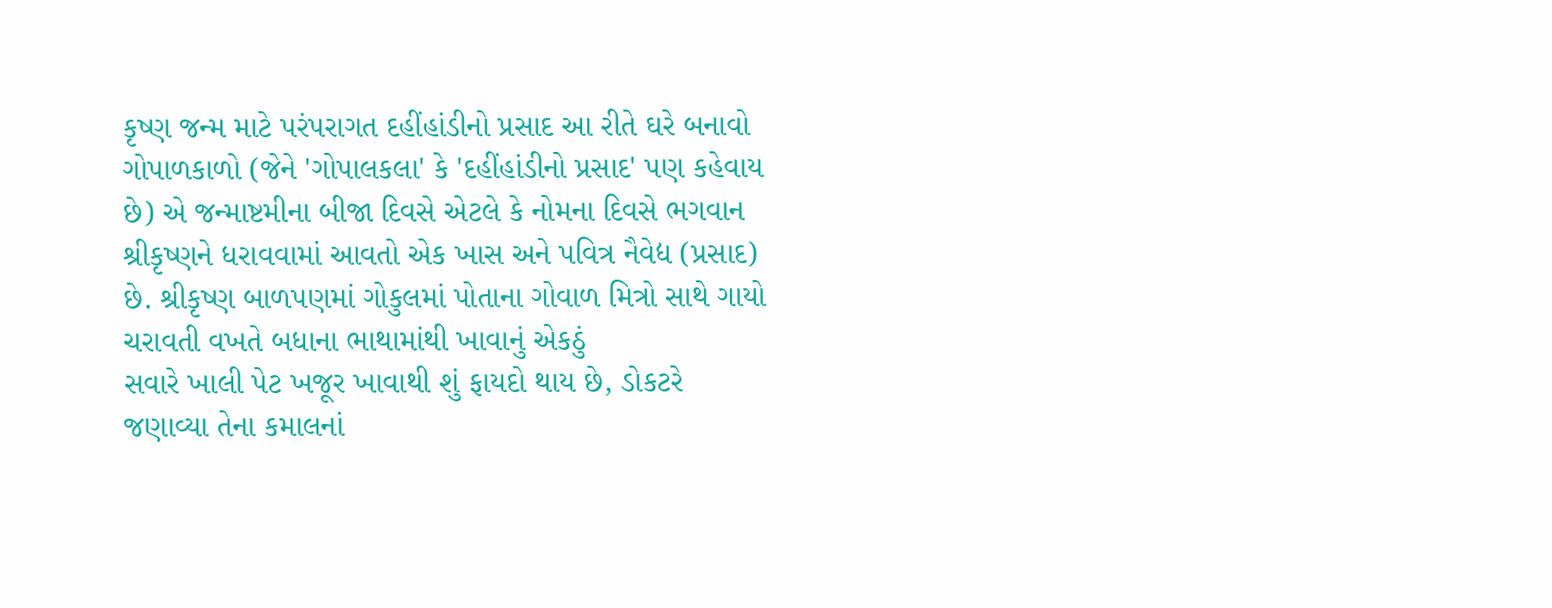કૃષ્ણ જન્મ માટે પરંપરાગત દહીંહાંડીનો પ્રસાદ આ રીતે ઘરે બનાવો
ગોપાળકાળો (જેને 'ગોપાલકલા' કે 'દહીંહાંડીનો પ્રસાદ' પણ કહેવાય છે) એ જન્માષ્ટમીના બીજા દિવસે એટલે કે નોમના દિવસે ભગવાન શ્રીકૃષ્ણને ધરાવવામાં આવતો એક ખાસ અને પવિત્ર નૈવેદ્ય (પ્રસાદ) છે. શ્રીકૃષ્ણ બાળપણમાં ગોકુલમાં પોતાના ગોવાળ મિત્રો સાથે ગાયો ચરાવતી વખતે બધાના ભાથામાંથી ખાવાનું એકઠું
સવારે ખાલી પેટ ખજૂર ખાવાથી શું ફાયદો થાય છે, ડોકટરે જણાવ્યા તેના કમાલનાં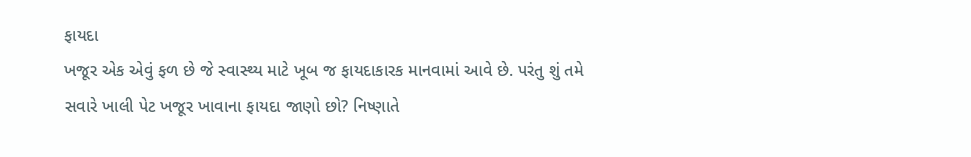ફાયદા
ખજૂર એક એવું ફળ છે જે સ્વાસ્થ્ય માટે ખૂબ જ ફાયદાકારક માનવામાં આવે છે. પરંતુ શું તમે સવારે ખાલી પેટ ખજૂર ખાવાના ફાયદા જાણો છો? નિષ્ણાતે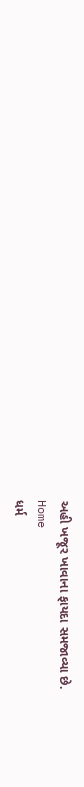અહી ખજૂર ખાવાના ફાયદા સમજાવ્યા છે.
Home
ધર્મ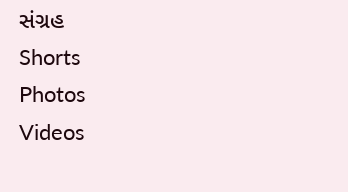સંગ્રહ
Shorts
Photos
Videos